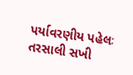પર્યાવરણીય પહેલઃ તરસાલી સખી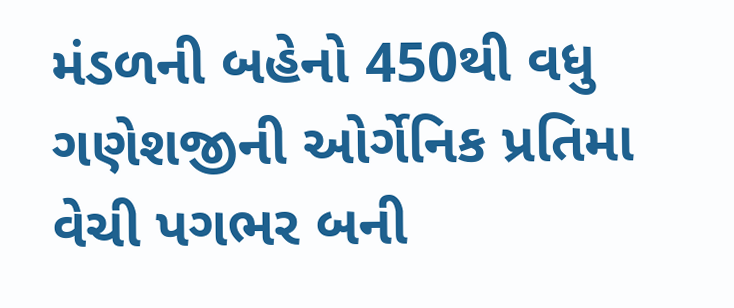મંડળની બહેનો 450થી વધુ ગણેશજીની ઓર્ગેનિક પ્રતિમા વેચી પગભર બની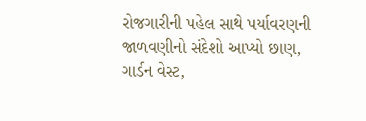રોજગારીની પહેલ સાથે પર્યાવરણની જાળવણીનો સંદેશો આપ્યો છાણ, ગાર્ડન વેસ્ટ,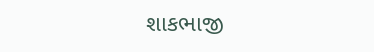શાકભાજી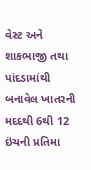વેસ્ટ અને શાકભાજી તથા પાંદડામાંથી બનાવેલ ખાતરની મદદથી 6થી 12 ઇંચની પ્રતિમા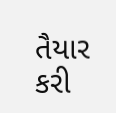તૈયાર કરી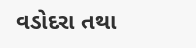વડોદરા તથા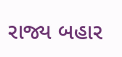રાજ્ય બહાર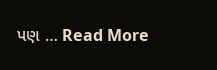પણ … Read More